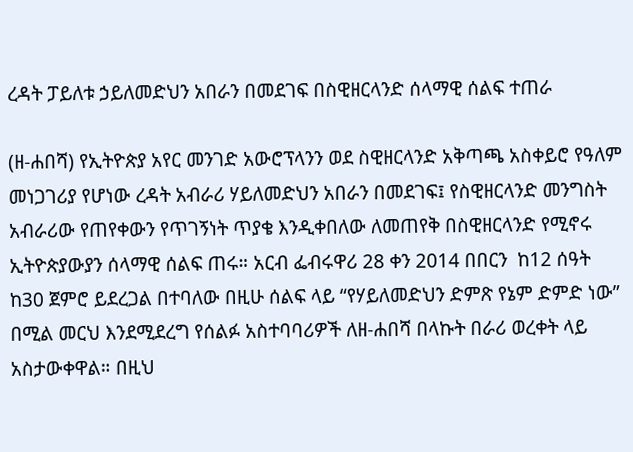ረዳት ፓይለቱ ኃይለመድህን አበራን በመደገፍ በስዊዘርላንድ ሰላማዊ ሰልፍ ተጠራ

(ዘ-ሐበሻ) የኢትዮጵያ አየር መንገድ አውሮፕላንን ወደ ስዊዘርላንድ አቅጣጫ አስቀይሮ የዓለም መነጋገሪያ የሆነው ረዳት አብራሪ ሃይለመድህን አበራን በመደገፍ፤ የስዊዘርላንድ መንግስት አብራሪው የጠየቀውን የጥገኝነት ጥያቄ እንዲቀበለው ለመጠየቅ በስዊዘርላንድ የሚኖሩ ኢትዮጵያውያን ሰላማዊ ሰልፍ ጠሩ። አርብ ፌብሩዋሪ 28 ቀን 2014 በበርን  ከ12 ሰዓት ከ30 ጀምሮ ይደረጋል በተባለው በዚሁ ሰልፍ ላይ “የሃይለመድህን ድምጽ የኔም ድምድ ነው” በሚል መርህ እንደሚደረግ የሰልፉ አስተባባሪዎች ለዘ-ሐበሻ በላኩት በራሪ ወረቀት ላይ አስታውቀዋል። በዚህ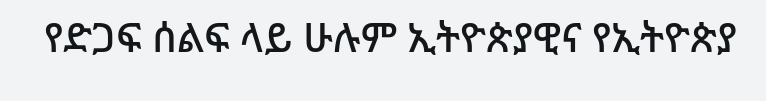የድጋፍ ሰልፍ ላይ ሁሉም ኢትዮጵያዊና የኢትዮጵያ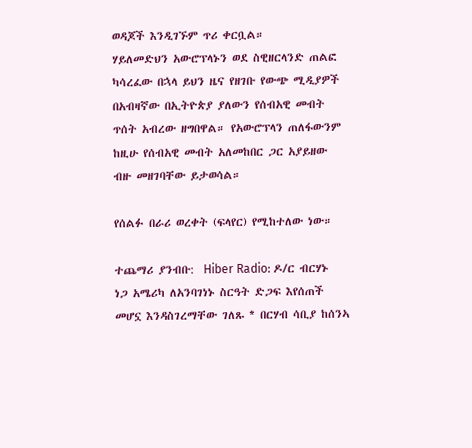ወዳጆች እንዲገኙም ጥሪ ቀርቧል።
ሃይለመድህን አውሮፕላኑን ወደ ስዊዘርላንድ ጠልፎ ካሳረፈው በኋላ ይህን ዜና የዘገቡ የውጭ ሚዲያዎች በአብዛኛው በኢትዮጵያ ያለውን የሰብአዊ መብት ጥሰት አብረው ዘግበዋል። የአውሮፕላን ጠለፋውንም ከዚሁ የሰብአዊ መብት አለመከበር ጋር አያይዘው ብዙ መዘገባቸው ይታወሳል።

የሰልፉ በራሪ ወረቀት (ፍላየር) የሚከተለው ነው።

ተጨማሪ ያንብቡ:  Hiber Radio: ዶ/ር ብርሃኑ ነጋ አሜሪካ ለአንባገነኑ ስርዓት ድጋፍ እየሰጠች መሆኗ እንዳስገረማቸው ገለጹ * በርሃብ ሳቢያ ከሰንኣ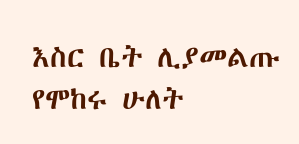እስር ቤት ሊያመልጡ የሞከሩ ሁለት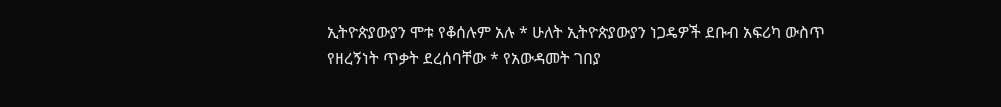ኢትዮጵያውያን ሞቱ የቆሰሉም አሉ * ሁለት ኢትዮጵያውያን ነጋዴዎች ደቡብ አፍሪካ ውስጥ የዘረኝነት ጥቃት ደረሰባቸው * የአውዳመት ገበያ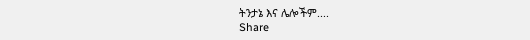ትንታኔ እና ሌሎችም....
Share